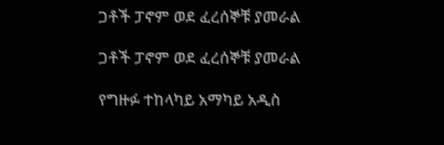ጋቶች ፓኖም ወደ ፈረሰኞቹ ያመራል

ጋቶች ፓኖም ወደ ፈረሰኞቹ ያመራል

የግዙፉ ተከላካይ አማካይ አዲስ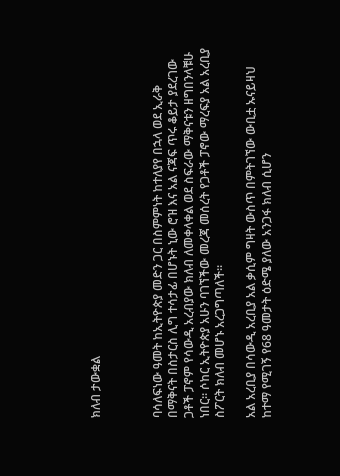ክለብ ታውቋል



ባሳለፍነው ዓመት ከኢትዮጵያ መድን ጋር በስምምነት ከተለያየ በኋላ ወደ ኢራቅ በማቅናት በስታርስ ሊግ ተሳታፊ በሆኑት ኒው ሮዝ እና አል ናጃፍ ጥሩ ቆይታ ያደረገው ጋቶች ፓኖም የሳውዲ አረብያው ክለብ ለመቀላቀል ወደ ስፍራው ማቅናቱን ዘግበንላቹሁ ነበር። ሶከር ኢትዮጵያ አሁን ባገኘችው መረጃ መሰረት የጋቶች ፓኖው ማረፍያ አል አረቢያ ስፖርት ክለብ መሆኑ አረጋግጣለች።

አል አረቢያ በሳውዲ አረቢያ አል ቃሲም ግዛት ውስጥ በምትገኘው ውቢቷ ኡናይዛህ ከተማ የሚገኝ የ68 ዓመታት ዕድሜ ያለው አንጋፋ ክለብ ሲሆን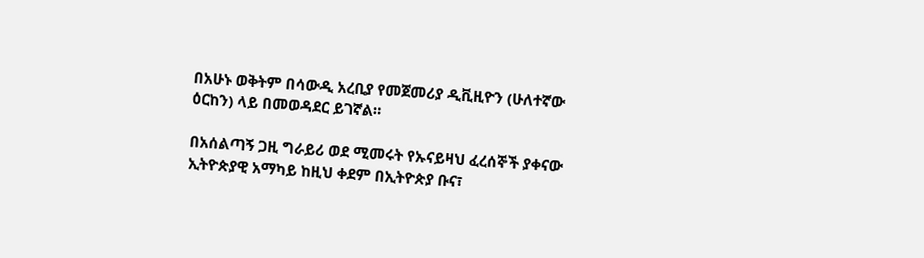በአሁኑ ወቅትም በሳውዲ አረቢያ የመጀመሪያ ዲቪዚዮን (ሁለተኛው ዕርከን) ላይ በመወዳደር ይገኛል።

በአሰልጣኝ ጋዚ ግራይሪ ወደ ሚመሩት የኡናይዛህ ፈረሰኞች ያቀናው ኢትዮጵያዊ አማካይ ከዚህ ቀደም በኢትዮጵያ ቡና፣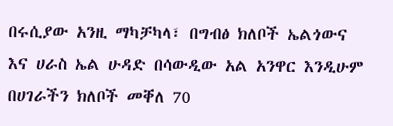በሩሲያው አንዚ ማካቻካላ፣ በግብፅ ክለቦች ኤልጎውና እና ሀራስ ኤል ሁዳድ በሳውዲው አል አንዋር እንዲሁም በሀገራችን ክለቦች መቐለ 70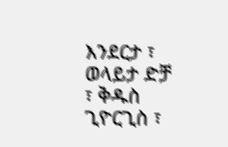እንደርታ ፣ ወላይታ ድቻ ፣ ቅዱስ ጊዮርጊስ ፣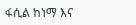ፋሲል ከነማ እና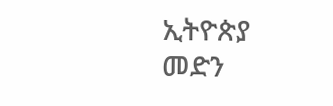ኢትዮጵያ መድን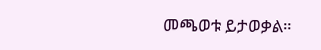መጫወቱ ይታወቃል።